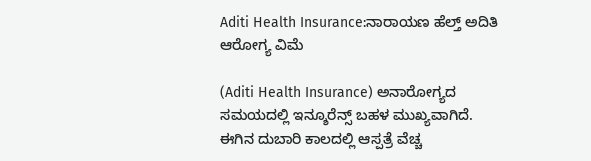Aditi Health Insurance:ನಾರಾಯಣ ಹೆಲ್ತ್ ಅದಿತಿ ಆರೋಗ್ಯ ವಿಮೆ

(Aditi Health Insurance) ಅನಾರೋಗ್ಯದ ಸಮಯದಲ್ಲಿ ಇನ್ಶೂರೆನ್ಸ್ ಬಹಳ ಮುಖ್ಯವಾಗಿದೆ. ಈಗಿನ ದುಬಾರಿ ಕಾಲದಲ್ಲಿ ಆಸ್ಪತ್ರೆ ವೆಚ್ಚ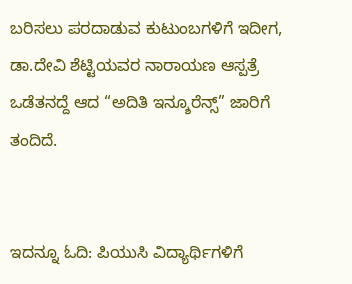ಬರಿಸಲು ಪರದಾಡುವ ಕುಟುಂಬಗಳಿಗೆ ಇದೀಗ, ಡಾ.ದೇವಿ ಶೆಟ್ಟಿಯವರ ನಾರಾಯಣ ಆಸ್ಪತ್ರೆ ಒಡೆತನದ್ದೆ ಆದ “ಅದಿತಿ ಇನ್ಶೂರೆನ್ಸ್” ಜಾರಿಗೆ ತಂದಿದೆ.


ಇದನ್ನೂ ಓದಿ: ಪಿಯುಸಿ ವಿದ್ಯಾರ್ಥಿಗಳಿಗೆ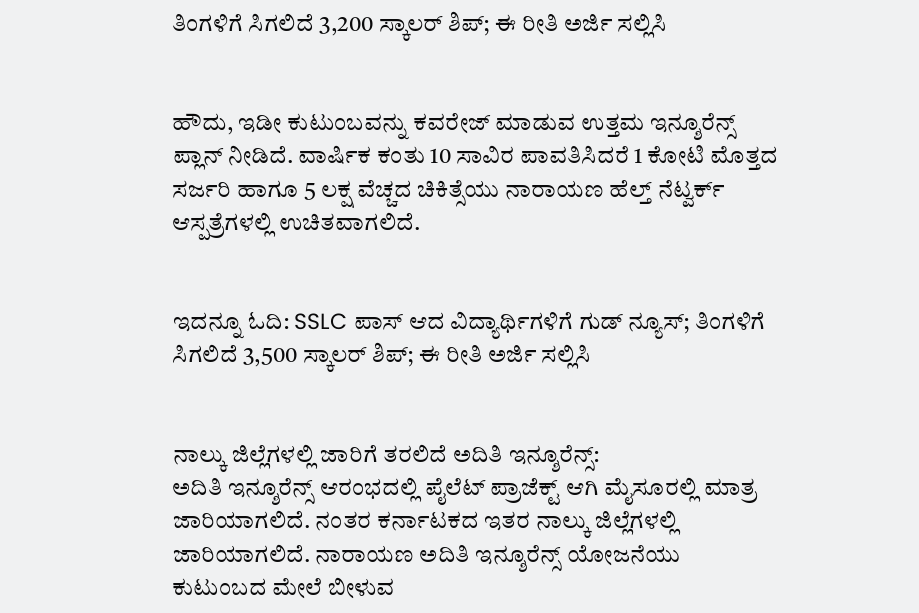ತಿಂಗಳಿಗೆ ಸಿಗಲಿದೆ 3,200 ಸ್ಕಾಲರ್ ಶಿಪ್; ಈ ರೀತಿ ಅರ್ಜಿ ಸಲ್ಲಿಸಿ


ಹೌದು, ಇಡೀ ಕುಟುಂಬವನ್ನು ಕವರೇಜ್ ಮಾಡುವ ಉತ್ತಮ ಇನ್ಶೂರೆನ್ಸ್ ಪ್ಲಾನ್ ನೀಡಿದೆ. ವಾರ್ಷಿಕ ಕಂತು 10 ಸಾವಿರ ಪಾವತಿಸಿದರೆ 1 ಕೋಟಿ ಮೊತ್ತದ ಸರ್ಜರಿ ಹಾಗೂ 5 ಲಕ್ಷ ವೆಚ್ಚದ ಚಿಕಿತ್ಸೆಯು ನಾರಾಯಣ ಹೆಲ್ತ್ ನೆಟ್ವರ್ಕ್ ಆಸ್ಪತ್ರೆಗಳಲ್ಲಿ ಉಚಿತವಾಗಲಿದೆ.


ಇದನ್ನೂ ಓದಿ: SSLC ಪಾಸ್ ಆದ ವಿದ್ಯಾರ್ಥಿಗಳಿಗೆ ಗುಡ್ ನ್ಯೂಸ್; ತಿಂಗಳಿಗೆ ಸಿಗಲಿದೆ 3,500 ಸ್ಕಾಲರ್ ಶಿಪ್; ಈ ರೀತಿ ಅರ್ಜಿ ಸಲ್ಲಿಸಿ


ನಾಲ್ಕು ಜಿಲ್ಲೆಗಳಲ್ಲಿ ಜಾರಿಗೆ ತರಲಿದೆ ಅದಿತಿ ಇನ್ಶೂರೆನ್ಸ್:
ಅದಿತಿ ಇನ್ಶೂರೆನ್ಸ್ ಆರಂಭದಲ್ಲಿ ಪೈಲೆಟ್ ಪ್ರಾಜೆಕ್ಟ್ ಆಗಿ ಮೈಸೂರಲ್ಲಿ ಮಾತ್ರ ಜಾರಿಯಾಗಲಿದೆ. ನಂತರ ಕರ್ನಾಟಕದ ಇತರ ನಾಲ್ಕು ಜಿಲ್ಲೆಗಳಲ್ಲಿ ಜಾರಿಯಾಗಲಿದೆ. ನಾರಾಯಣ ಅದಿತಿ ಇನ್ಶೂರೆನ್ಸ್ ಯೋಜನೆಯು ಕುಟುಂಬದ ಮೇಲೆ ಬೀಳುವ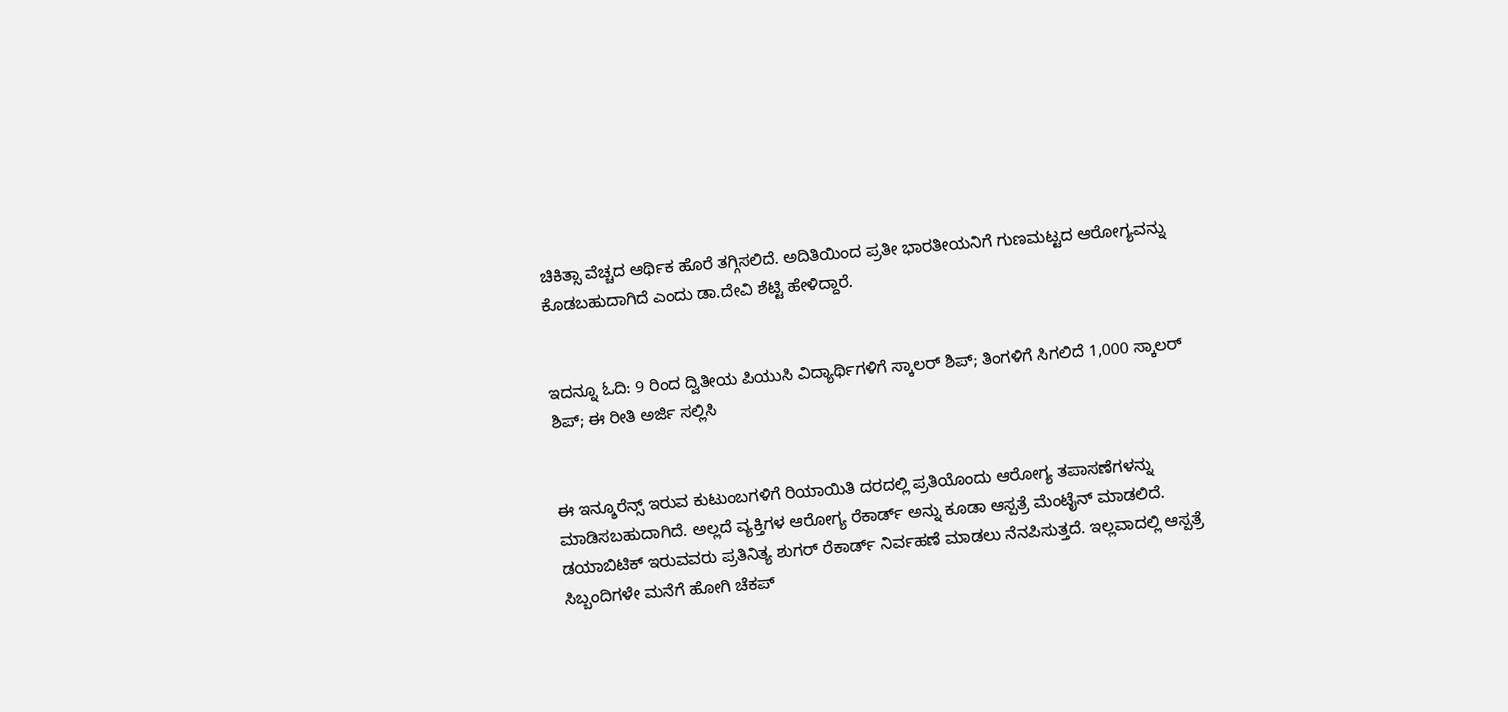ಚಿಕಿತ್ಸಾ ವೆಚ್ಚದ ಆರ್ಥಿಕ ಹೊರೆ ತಗ್ಗಿಸಲಿದೆ. ಅದಿತಿಯಿಂದ ಪ್ರತೀ ಭಾರತೀಯನಿಗೆ ಗುಣಮಟ್ಟದ ಆರೋಗ್ಯವನ್ನು ಕೊಡಬಹುದಾಗಿದೆ ಎಂದು ಡಾ.ದೇವಿ ಶೆಟ್ಟಿ ಹೇಳಿದ್ದಾರೆ.


ಇದನ್ನೂ ಓದಿ: 9 ರಿಂದ ದ್ವಿತೀಯ ಪಿಯುಸಿ ವಿದ್ಯಾರ್ಥಿಗಳಿಗೆ ಸ್ಕಾಲರ್ ಶಿಪ್; ತಿಂಗಳಿಗೆ ಸಿಗಲಿದೆ 1,000 ಸ್ಕಾಲರ್ ಶಿಪ್; ಈ ರೀತಿ ಅರ್ಜಿ ಸಲ್ಲಿಸಿ


ಈ ಇನ್ಶೂರೆನ್ಸ್ ಇರುವ ಕುಟುಂಬಗಳಿಗೆ ರಿಯಾಯಿತಿ ದರದಲ್ಲಿ ಪ್ರತಿಯೊಂದು ಆರೋಗ್ಯ ತಪಾಸಣೆಗಳನ್ನು ಮಾಡಿಸಬಹುದಾಗಿದೆ. ಅಲ್ಲದೆ ವ್ಯಕ್ತಿಗಳ ಆರೋಗ್ಯ ರೆಕಾರ್ಡ್ ಅನ್ನು ಕೂಡಾ ಆಸ್ಪತ್ರೆ ಮೆಂಟೈನ್ ಮಾಡಲಿದೆ. ಡಯಾಬಿಟಿಕ್ ಇರುವವರು ಪ್ರತಿನಿತ್ಯ ಶುಗರ್ ರೆಕಾರ್ಡ್ ನಿರ್ವಹಣೆ ಮಾಡಲು ನೆನಪಿಸುತ್ತದೆ. ಇಲ್ಲವಾದಲ್ಲಿ ಆಸ್ಪತ್ರೆ ಸಿಬ್ಬಂದಿಗಳೇ ಮನೆಗೆ ಹೋಗಿ ಚೆಕಪ್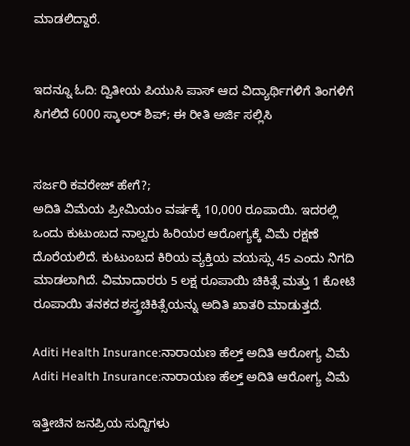ಮಾಡಲಿದ್ದಾರೆ.


ಇದನ್ನೂ ಓದಿ: ದ್ವಿತೀಯ ಪಿಯುಸಿ ಪಾಸ್ ಆದ ವಿದ್ಯಾರ್ಥಿಗಳಿಗೆ ತಿಂಗಳಿಗೆ ಸಿಗಲಿದೆ 6000 ಸ್ಕಾಲರ್ ಶಿಪ್; ಈ ರೀತಿ ಅರ್ಜಿ ಸಲ್ಲಿಸಿ


ಸರ್ಜರಿ ಕವರೇಜ್ ಹೇಗೆ?;
ಅದಿತಿ ವಿಮೆಯ ಪ್ರೀಮಿಯಂ ವರ್ಷಕ್ಕೆ 10,000 ರೂಪಾಯಿ. ಇದರಲ್ಲಿ ಒಂದು ಕುಟುಂಬದ ನಾಲ್ವರು ಹಿರಿಯರ ಆರೋಗ್ಯಕ್ಕೆ ವಿಮೆ ರಕ್ಷಣೆ ದೊರೆಯಲಿದೆ. ಕುಟುಂಬದ ಕಿರಿಯ ವ್ಯಕ್ತಿಯ ವಯಸ್ಸು 45 ಎಂದು ನಿಗದಿ ಮಾಡಲಾಗಿದೆ. ವಿಮಾದಾರರು 5 ಲಕ್ಷ ರೂಪಾಯಿ ಚಿಕಿತ್ಸೆ ಮತ್ತು 1 ಕೋಟಿ ರೂಪಾಯಿ ತನಕದ ಶಸ್ತ್ರಚಿಕಿತ್ಸೆಯನ್ನು ಅದಿತಿ ಖಾತರಿ ಮಾಡುತ್ತದೆ.

Aditi Health Insurance:ನಾರಾಯಣ ಹೆಲ್ತ್ ಅದಿತಿ ಆರೋಗ್ಯ ವಿಮೆ
Aditi Health Insurance:ನಾರಾಯಣ ಹೆಲ್ತ್ ಅದಿತಿ ಆರೋಗ್ಯ ವಿಮೆ

ಇತ್ತೀಚಿನ ಜನಪ್ರಿಯ ಸುದ್ದಿಗಳು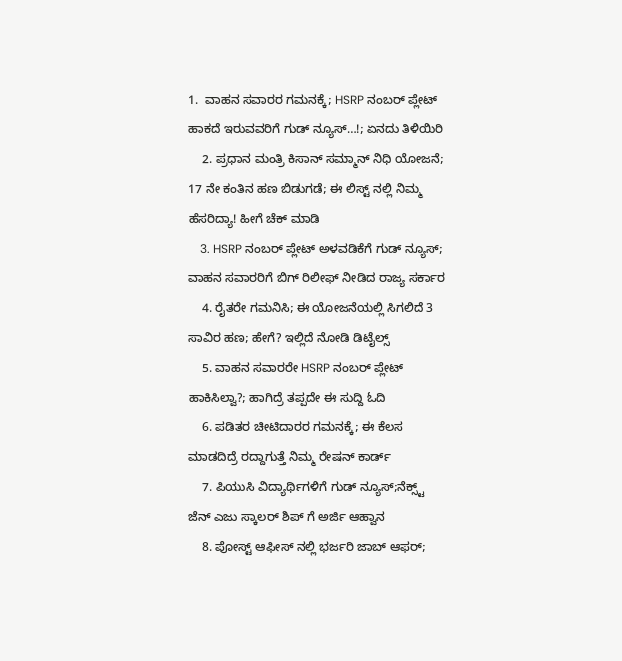1.  ವಾಹನ ಸವಾರರ ಗಮನಕ್ಕೆ; HSRP ನಂಬರ್ ಪ್ಲೇಟ್ ಹಾಕದೆ ಇರುವವರಿಗೆ ಗುಡ್ ನ್ಯೂಸ್…!; ಏನದು ತಿಳಿಯಿರಿ
    2. ಪ್ರಧಾನ ಮಂತ್ರಿ ಕಿಸಾನ್ ಸಮ್ಮಾನ್ ನಿಧಿ ಯೋಜನೆ; 17 ನೇ ಕಂತಿನ ಹಣ ಬಿಡುಗಡೆ; ಈ ಲಿಸ್ಟ್ ನಲ್ಲಿ ನಿಮ್ಮ ಹೆಸರಿದ್ಯಾ! ಹೀಗೆ ಚೆಕ್ ಮಾಡಿ
    3. HSRP ನಂಬರ್ ಪ್ಲೇಟ್ ಅಳವಡಿಕೆಗೆ ಗುಡ್ ನ್ಯೂಸ್; ವಾಹನ ಸವಾರರಿಗೆ ಬಿಗ್ ರಿಲೀಫ್ ನೀಡಿದ ರಾಜ್ಯ ಸರ್ಕಾರ
    4. ರೈತರೇ ಗಮನಿಸಿ; ಈ ಯೋಜನೆಯಲ್ಲಿ ಸಿಗಲಿದೆ 3 ಸಾವಿರ ಹಣ; ಹೇಗೆ? ಇಲ್ಲಿದೆ ನೋಡಿ ಡಿಟೈಲ್ಸ್
    5. ವಾಹನ ಸವಾರರೇ HSRP ನಂಬರ್‌ ಪ್ಲೇಟ್‌ ಹಾಕಿಸಿಲ್ವಾ?; ಹಾಗಿದ್ರೆ ತಪ್ಪದೇ ಈ ಸುದ್ದಿ ಓದಿ
    6. ಪಡಿತರ ಚೀಟಿದಾರರ ಗಮನಕ್ಕೆ; ಈ ಕೆಲಸ ಮಾಡದಿದ್ರೆ ರದ್ದಾಗುತ್ತೆ ನಿಮ್ಮ ರೇಷನ್ ಕಾರ್ಡ್
    7. ಪಿಯುಸಿ ವಿದ್ಯಾರ್ಥಿಗಳಿಗೆ ಗುಡ್ ನ್ಯೂಸ್;ನೆಕ್ಸ್ಟ್ ಜೆನ್ ಎಜು ಸ್ಕಾಲರ್ ಶಿಪ್ ಗೆ ಅರ್ಜಿ ಆಹ್ವಾನ
    8. ಪೋಸ್ಟ್ ಆಫೀಸ್ ನಲ್ಲಿ ಭರ್ಜರಿ ಜಾಬ್ ಆಫರ್;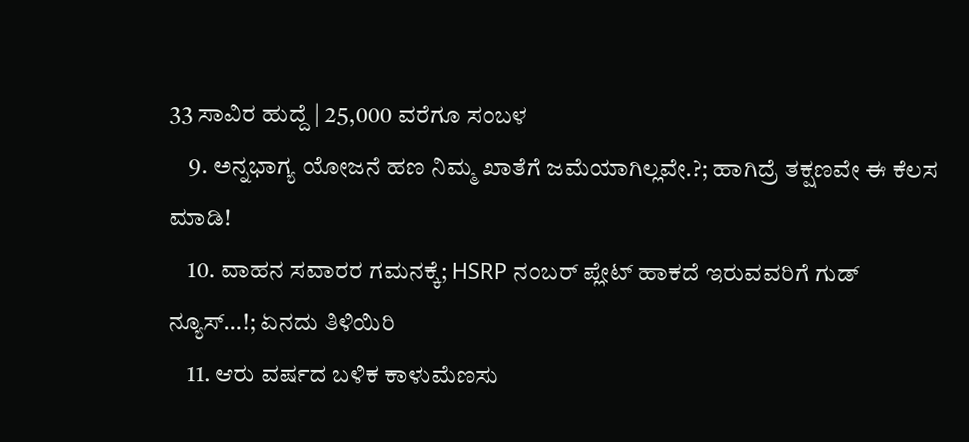33 ಸಾವಿರ ಹುದ್ದೆ | 25,000 ವರೆಗೂ ಸಂಬಳ
    9. ಅನ್ನಭಾಗ್ಯ ಯೋಜನೆ ಹಣ ನಿಮ್ಮ ಖಾತೆಗೆ ಜಮೆಯಾಗಿಲ್ಲವೇ.?; ಹಾಗಿದ್ರೆ ತಕ್ಷಣವೇ ಈ ಕೆಲಸ ಮಾಡಿ!
    10. ವಾಹನ ಸವಾರರ ಗಮನಕ್ಕೆ; HSRP ನಂಬರ್ ಪ್ಲೇಟ್ ಹಾಕದೆ ಇರುವವರಿಗೆ ಗುಡ್ ನ್ಯೂಸ್…!; ಏನದು ತಿಳಿಯಿರಿ
    11. ಆರು ವರ್ಷದ ಬಳಿಕ ಕಾಳುಮೆಣಸು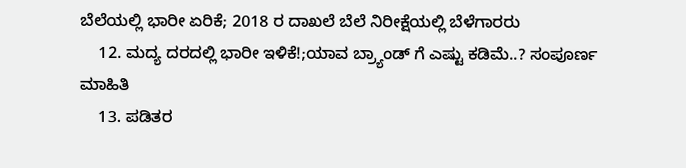ಬೆಲೆಯಲ್ಲಿ ಭಾರೀ ಏರಿಕೆ; 2018 ರ ದಾಖಲೆ ಬೆಲೆ ನಿರೀಕ್ಷೆಯಲ್ಲಿ ಬೆಳೆಗಾರರು
    12. ಮದ್ಯ ದರದಲ್ಲಿ ಭಾರೀ ಇಳಿಕೆ!;ಯಾವ ಬ್ರ್ಯಾಂಡ್ ಗೆ ಎಷ್ಟು ಕಡಿಮೆ..? ಸಂಪೂರ್ಣ ಮಾಹಿತಿ
    13. ಪಡಿತರ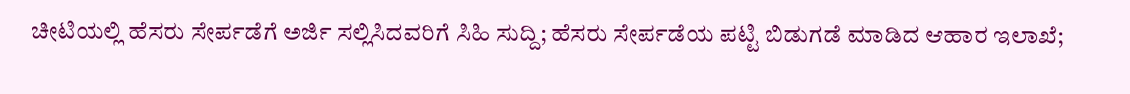ಚೀಟಿಯಲ್ಲಿ ಹೆಸರು ಸೇರ್ಪಡೆಗೆ ಅರ್ಜಿ ಸಲ್ಲಿಸಿದವರಿಗೆ ಸಿಹಿ ಸುದ್ದಿ; ಹೆಸರು ಸೇರ್ಪಡೆಯ ಪಟ್ಟಿ ಬಿಡುಗಡೆ ಮಾಡಿದ ಆಹಾರ ಇಲಾಖೆ;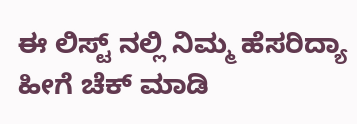ಈ ಲಿಸ್ಟ್ ನಲ್ಲಿ ನಿಮ್ಮ ಹೆಸರಿದ್ಯಾ ಹೀಗೆ ಚೆಕ್ ಮಾಡಿ